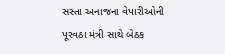સસ્તા અનાજના વેપારીઓની પૂરવઠા મંત્રી સાથે બેઠક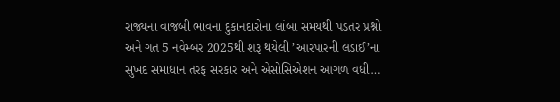રાજ્યના વાજબી ભાવના દુકાનદારોના લાંબા સમયથી પડતર પ્રશ્નો અને ગત 5 નવેમ્બર 2025થી શરૂ થયેલી ’આરપારની લડાઈ’ના સુખદ સમાધાન તરફ સરકાર અને એસોસિએશન આગળ વધી…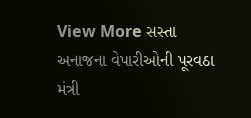View More સસ્તા અનાજના વેપારીઓની પૂરવઠા મંત્રી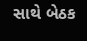સાથે બેઠક